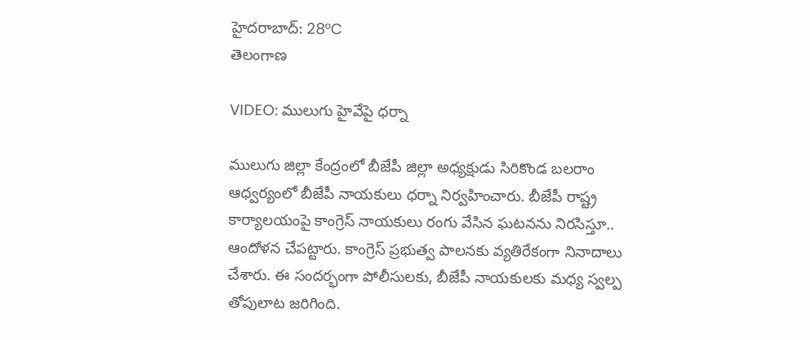హైదరాబాద్: 28°C
తెలంగాణ

VIDEO: ములుగు హైవేపై ధర్నా

ములుగు జిల్లా కేంద్రంలో బీజేపీ జిల్లా అధ్యక్షుడు సిరికొండ బలరాం ఆధ్వర్యంలో బీజేపీ నాయకులు ధర్నా నిర్వహించారు. బీజేపీ రాష్ట్ర కార్యాలయంపై కాంగ్రెస్ నాయకులు రంగు వేసిన ఘటనను నిరసిస్తూ.. ఆందోళన చేపట్టారు. కాంగ్రెస్ ప్రభుత్వ పాలనకు వ్యతిరేకంగా నినాదాలు చేశారు. ఈ సందర్భంగా పోలీసులకు, బీజేపీ నాయకులకు మధ్య స్వల్ప తోపులాట జరిగింది.